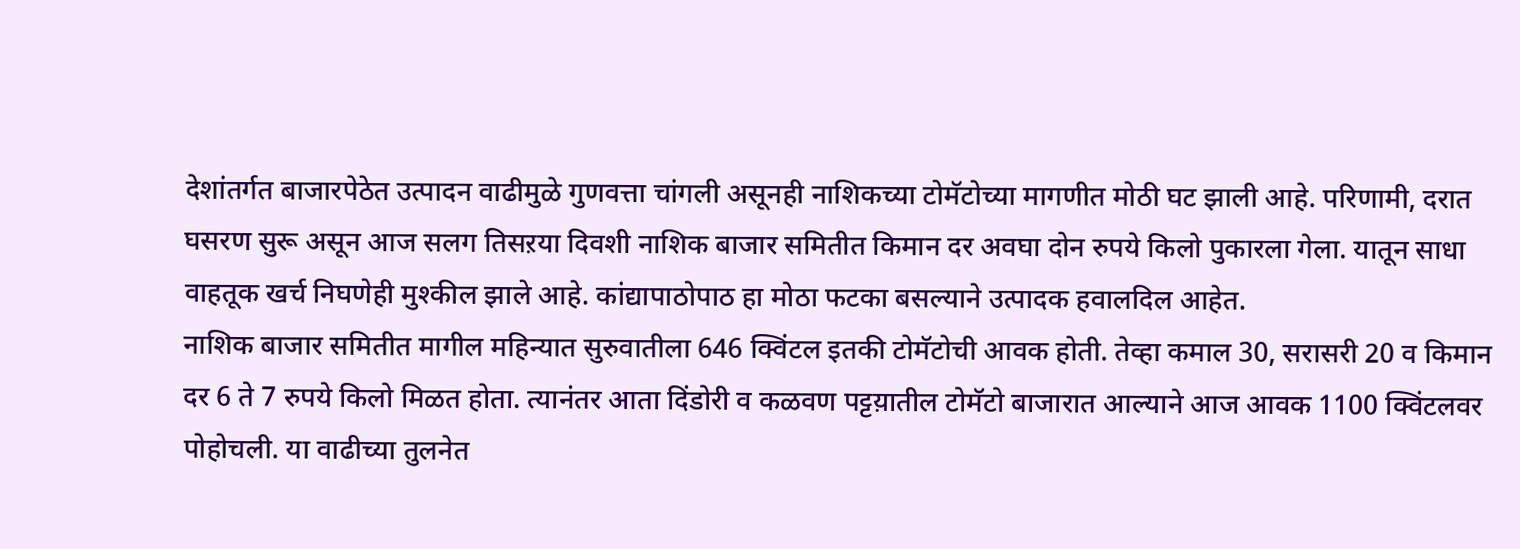देशांतर्गत बाजारपेठेत उत्पादन वाढीमुळे गुणवत्ता चांगली असूनही नाशिकच्या टोमॅटोच्या मागणीत मोठी घट झाली आहे. परिणामी, दरात घसरण सुरू असून आज सलग तिसऱया दिवशी नाशिक बाजार समितीत किमान दर अवघा दोन रुपये किलो पुकारला गेला. यातून साधा वाहतूक खर्च निघणेही मुश्कील झाले आहे. कांद्यापाठोपाठ हा मोठा फटका बसल्याने उत्पादक हवालदिल आहेत.
नाशिक बाजार समितीत मागील महिन्यात सुरुवातीला 646 क्विंटल इतकी टोमॅटोची आवक होती. तेव्हा कमाल 30, सरासरी 20 व किमान दर 6 ते 7 रुपये किलो मिळत होता. त्यानंतर आता दिंडोरी व कळवण पट्टय़ातील टोमॅटो बाजारात आल्याने आज आवक 1100 क्विंटलवर पोहोचली. या वाढीच्या तुलनेत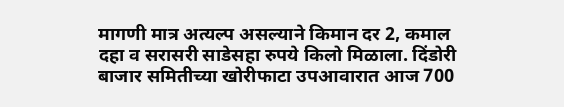मागणी मात्र अत्यल्प असल्याने किमान दर 2, कमाल दहा व सरासरी साडेसहा रुपये किलो मिळाला. दिंडोरी बाजार समितीच्या खोरीफाटा उपआवारात आज 700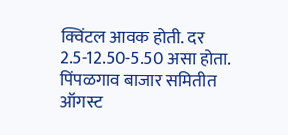क्विंटल आवक होती. दर 2.5-12.50-5.50 असा होता.
पिंपळगाव बाजार समितीत ऑगस्ट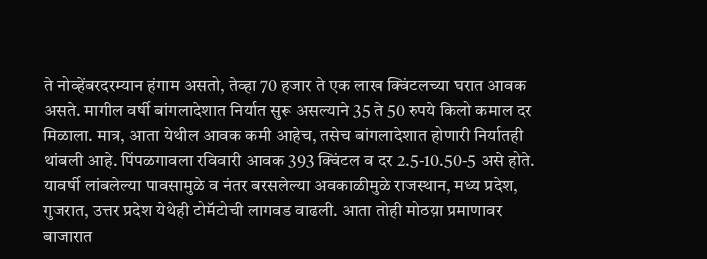ते नोव्हेंबरदरम्यान हंगाम असतो, तेव्हा 70 हजार ते एक लाख क्विंटलच्या घरात आवक असते. मागील वर्षी बांगलादेशात निर्यात सुरू असल्याने 35 ते 50 रुपये किलो कमाल दर मिळाला. मात्र, आता येथील आवक कमी आहेच, तसेच बांगलादेशात होणारी निर्यातही थांबली आहे. पिंपळगावला रविवारी आवक 393 क्विंटल व दर 2.5-10.50-5 असे होते.
यावर्षी लांबलेल्या पावसामुळे व नंतर बरसलेल्या अवकाळीमुळे राजस्थान, मध्य प्रदेश, गुजरात, उत्तर प्रदेश येथेही टोमॅटोची लागवड वाढली. आता तोही मोठय़ा प्रमाणावर बाजारात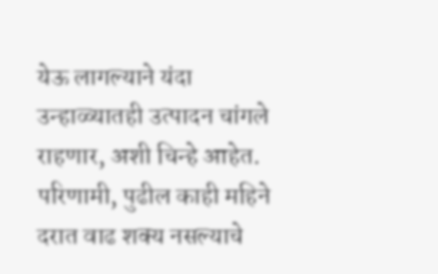येऊ लागल्याने यंदा उन्हाळ्यातही उत्पादन चांगले राहणार, अशी चिन्हे आहेत. परिणामी, पुढील काही महिने दरात वाढ शक्य नसल्याचे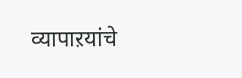व्यापाऱयांचे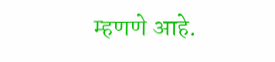म्हणणे आहे.